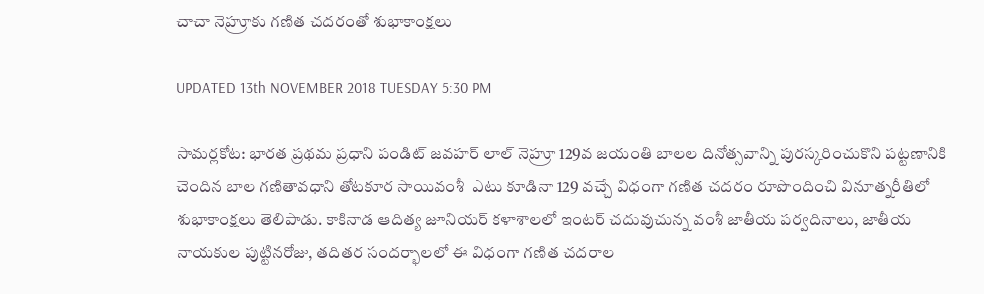చాచా నెహ్రూకు గణిత చదరంతో శుభాకాంక్షలు

UPDATED 13th NOVEMBER 2018 TUESDAY 5:30 PM

సామర్లకోట: భారత ప్రథమ ప్రధాని పండిట్ జవహర్ లాల్ నెహ్రూ 129వ జయంతి బాలల దినోత్సవాన్ని పురస్కరించుకొని పట్టణానికి చెందిన బాల గణితావధాని తోటకూర సాయివంశీ  ఎటు కూడినా 129 వచ్చే విధంగా గణిత చదరం రూపొందించి వినూత్నరీతిలో శుభాకాంక్షలు తెలిపాడు. కాకినాడ ఆదిత్య జూనియర్ కళాశాలలో ఇంటర్ చదువుచున్న వంశీ జాతీయ పర్వదినాలు, జాతీయ నాయకుల పుట్టినరోజు, తదితర సందర్భాలలో ఈ విధంగా గణిత చదరాల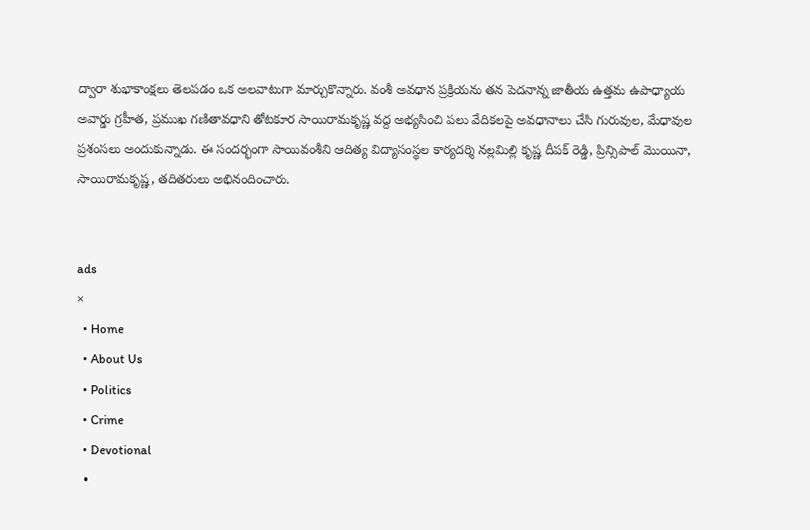ద్వారా శుభాకాంక్షలు తెలపడం ఒక అలవాటుగా మార్చుకొన్నారు. వంశీ అవధాన ప్రక్రియను తన పెదనాన్న జాతీయ ఉత్తమ ఉపాధ్యాయ అవార్డు గ్రహీత, ప్రముఖ గణితావధాని తోటకూర సాయిరామకృష్ణ వద్ద అభ్యసించి పలు వేదికలపై అవధానాలు చేసి గురువుల, మేధావుల ప్రశంసలు అందుకున్నాడు. ఈ సందర్భంగా సాయివంశీని ఆదిత్య విద్యాసంస్థల కార్యదర్శి నల్లమిల్లి కృష్ణ దీపక్ రెడ్డి, ప్రిన్సిపాల్ మొయినా, సాయిరామకృష్ణ, తదితరులు అభినందించారు.


ads
×
  • Home
  • About Us
  • Politics
  • Crime
  • Devotional
  •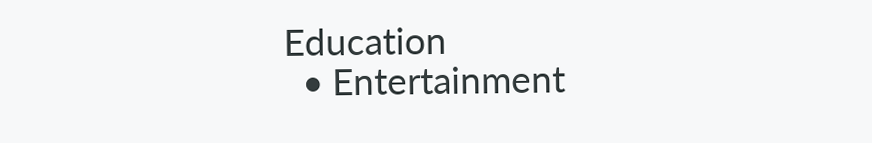Education
  • Entertainment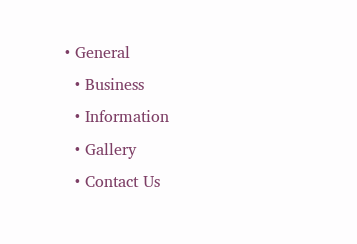• General
  • Business
  • Information
  • Gallery
  • Contact Us